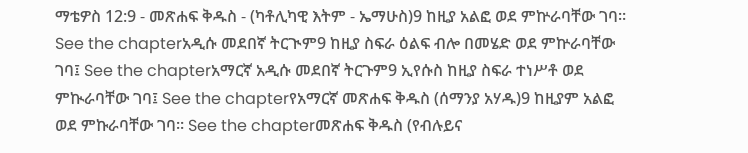ማቴዎስ 12:9 - መጽሐፍ ቅዱስ - (ካቶሊካዊ እትም - ኤማሁስ)9 ከዚያ አልፎ ወደ ምኵራባቸው ገባ። See the chapterአዲሱ መደበኛ ትርጒም9 ከዚያ ስፍራ ዕልፍ ብሎ በመሄድ ወደ ምኵራባቸው ገባ፤ See the chapterአማርኛ አዲሱ መደበኛ ትርጉም9 ኢየሱስ ከዚያ ስፍራ ተነሥቶ ወደ ምኲራባቸው ገባ፤ See the chapterየአማርኛ መጽሐፍ ቅዱስ (ሰማንያ አሃዱ)9 ከዚያም አልፎ ወደ ምኩራባቸው ገባ። See the chapterመጽሐፍ ቅዱስ (የብሉይና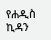የሐዲስ ኪዳን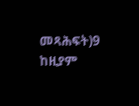መጻሕፍት)9 ከዚያም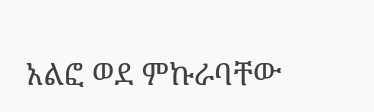አልፎ ወደ ምኩራባቸው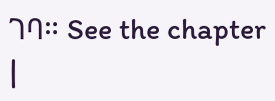ገባ። See the chapter |